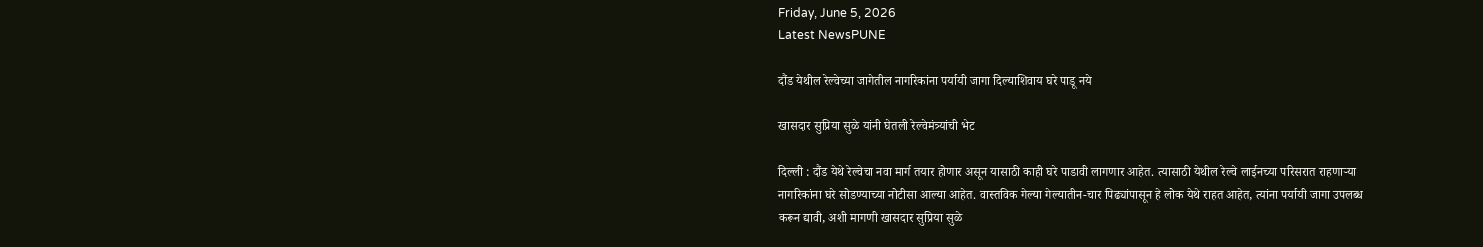Friday, June 5, 2026
Latest NewsPUNE

दौंड येथील रेल्वेच्या जागेतील नागरिकांना पर्यायी जागा दिल्याशिवाय घरे पाडू नये

खासदार सुप्रिया सुळे यांनी घेतली रेल्वेमंत्र्यांची भेट

दिल्ली : दौंड येथे रेल्वेचा नवा मार्ग तयार होणार असून यासाठी काही घरे पाडावी लागणार आहेत. त्यासाठी येथील रेल्वे लाईनच्या परिसरात राहणाऱ्या नागरिकांना घरे सोडण्याच्या नोटीसा आल्या आहेत. वास्तविक गेल्या गेल्यातीन-चार पिढ्यांपासून हे लोक येथे राहत आहेत, त्यांना पर्यायी जागा उपलब्ध करून द्यावी, अशी मागणी खासदार सुप्रिया सुळे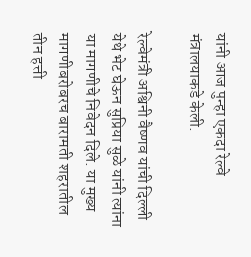यांनी आज पुन्हा एकदा रेल्वे मंत्रालयाकडे केली.

रेल्वेमंत्री अश्विनी वैष्णव यांची दिल्ली येथे भेट घेऊन सुप्रिया सुळे यांनी त्यांना या मागणीचे निवेदन दिले. या मुख्य मागणीबरोबरच बारामती शहरातील तीन हत्ती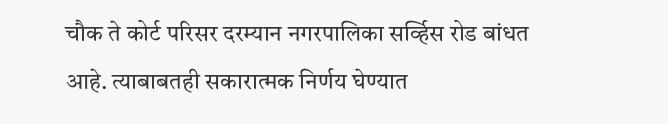चौक ते कोर्ट परिसर दरम्यान नगरपालिका सर्व्हिस रोड बांधत आहे. त्याबाबतही सकारात्मक निर्णय घेण्यात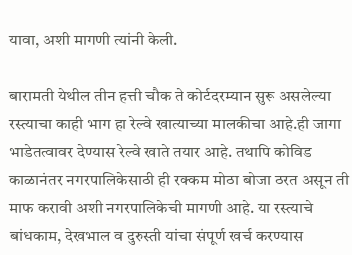यावा, अशी मागणी त्यांनी केली.

बारामती येथील तीन हत्ती चौक ते कोर्टदरम्यान सुरू असलेल्या रस्त्याचा काही भाग हा रेल्वे खात्याच्या मालकीचा आहे.ही जागा भाडेतत्वावर देण्यास रेल्वे खाते तयार आहे. तथापि कोविड काळानंतर नगरपालिकेसाठी ही रक्कम मोठा बोजा ठरत असून ती माफ करावी अशी नगरपालिकेची मागणी आहे. या रस्त्याचे बांधकाम, देखभाल व दुरुस्ती यांचा संपूर्ण खर्च करण्यास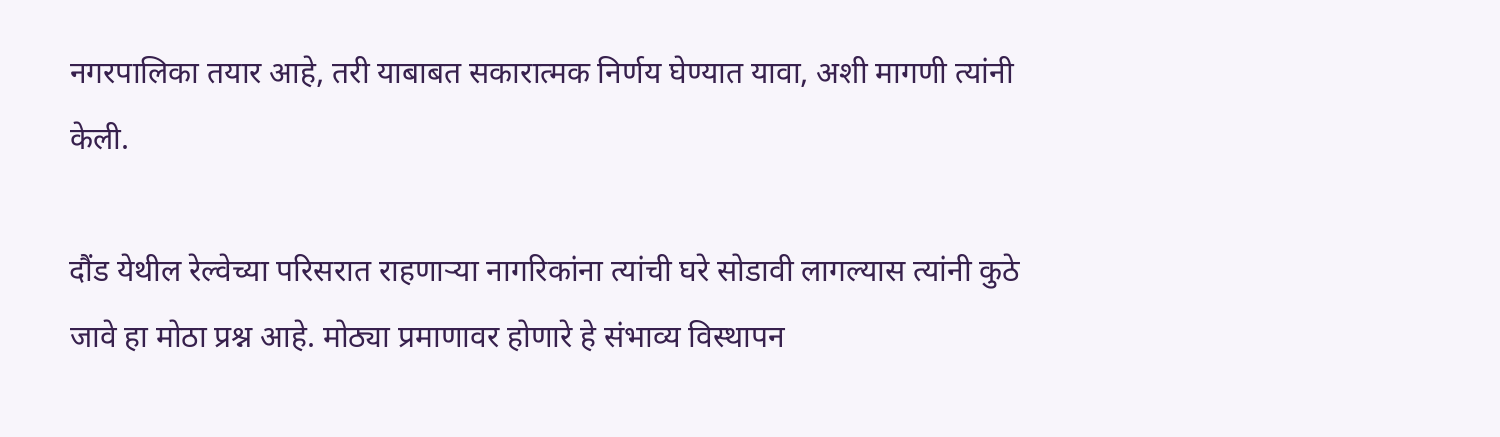नगरपालिका तयार आहे, तरी याबाबत सकारात्मक निर्णय घेण्यात यावा, अशी मागणी त्यांनी केली.

दौंड येथील रेल्वेच्या परिसरात राहणाऱ्या नागरिकांना त्यांची घरे सोडावी लागल्यास त्यांनी कुठे जावे हा मोठा प्रश्न आहे. मोठ्या प्रमाणावर होणारे हे संभाव्य विस्थापन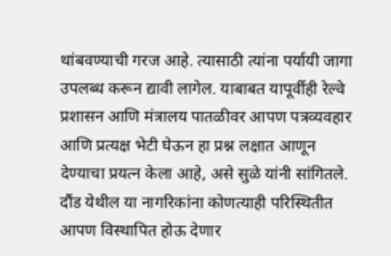थांबवण्याची गरज आहे. त्यासाठी त्यांना पर्यायी जागा उपलब्ध करून द्यावी लागेल. याबाबत यापूर्वीही रेल्वे प्रशासन आणि मंत्रालय पातळीवर आपण पत्रव्यवहार आणि प्रत्यक्ष भेटी घेऊन हा प्रश्न लक्षात आणून देण्याचा प्रयत्न केला आहे, असे सुळे यांनी सांगितले. दौंड येथील या नागरिकांना कोणत्याही परिस्थितीत आपण विस्थापित होऊ देणार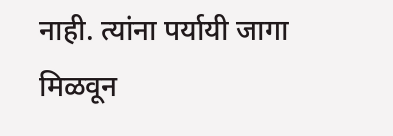नाही. त्यांना पर्यायी जागा मिळवून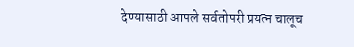देण्यासाठी आपले सर्वतोपरी प्रयत्न चालूच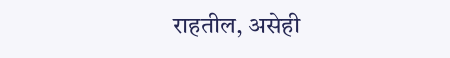राहतील, असेही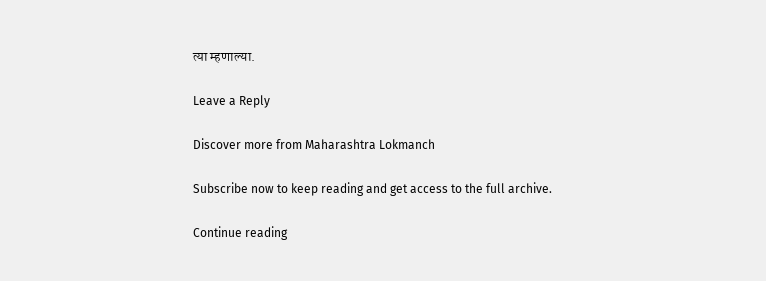त्या म्हणाल्या.

Leave a Reply

Discover more from Maharashtra Lokmanch

Subscribe now to keep reading and get access to the full archive.

Continue reading